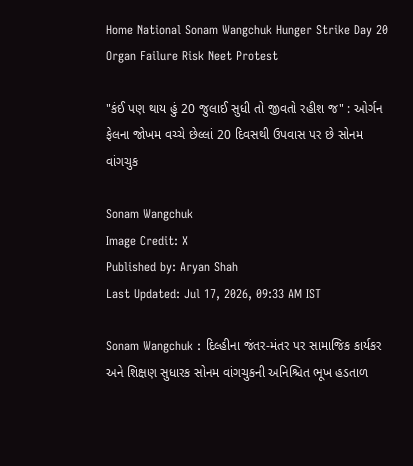Home National Sonam Wangchuk Hunger Strike Day 20 Organ Failure Risk Neet Protest

"કંઈ પણ થાય હું 20 જુલાઈ સુધી તો જીવતો રહીશ જ" : ઓર્ગન ફેલના જોખમ વચ્ચે છેલ્લાં 20 દિવસથી ઉપવાસ પર છે સોનમ વાંગચુક

Sonam Wangchuk
Image Credit: X
Published by: Aryan Shah
Last Updated: Jul 17, 2026, 09:33 AM IST

Sonam Wangchuk : દિલ્હીના જંતર-મંતર પર સામાજિક કાર્યકર અને શિક્ષણ સુધારક સોનમ વાંગચુકની અનિશ્ચિત ભૂખ હડતાળ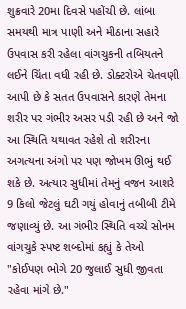શુક્રવારે 20મા દિવસે પહોંચી છે. લાંબા સમયથી માત્ર પાણી અને મીઠાના સહારે ઉપવાસ કરી રહેલા વાંગચુકની તબિયતને લઈને ચિંતા વધી રહી છે. ડોક્ટરોએ ચેતવણી આપી છે કે સતત ઉપવાસને કારણે તેમના શરીર પર ગંભીર અસર પડી રહી છે અને જો આ સ્થિતિ યથાવત રહેશે તો શરીરના અગત્યના અંગો પર પણ જોખમ ઊભું થઈ શકે છે. અત્યાર સુધીમાં તેમનું વજન આશરે 9 કિલો જેટલું ઘટી ગયું હોવાનું તબીબી ટીમે જણાવ્યું છે. આ ગંભીર સ્થિતિ વચ્ચે સોનમ વાંગચુકે સ્પષ્ટ શબ્દોમાં કહ્યું કે તેઓ "કોઈપણ ભોગે 20 જુલાઈ સુધી જીવતા રહેવા માંગે છે."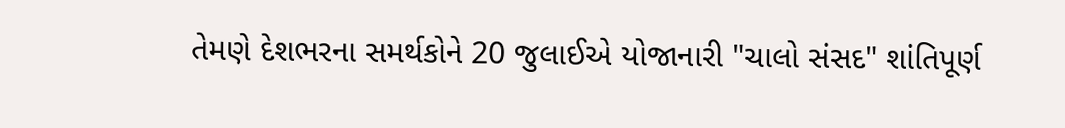તેમણે દેશભરના સમર્થકોને 20 જુલાઈએ યોજાનારી "ચાલો સંસદ" શાંતિપૂર્ણ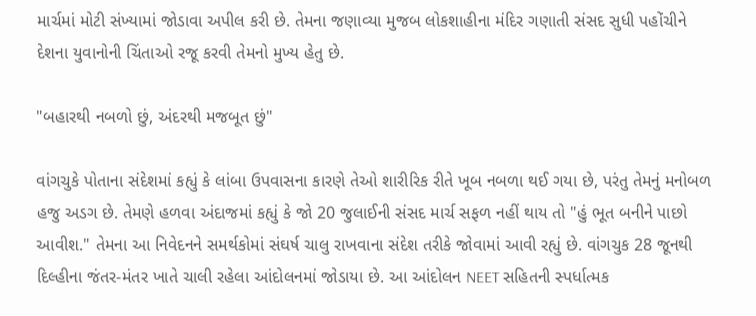માર્ચમાં મોટી સંખ્યામાં જોડાવા અપીલ કરી છે. તેમના જણાવ્યા મુજબ લોકશાહીના મંદિર ગણાતી સંસદ સુધી પહોંચીને દેશના યુવાનોની ચિંતાઓ રજૂ કરવી તેમનો મુખ્ય હેતુ છે.

"બહારથી નબળો છું, અંદરથી મજબૂત છું"

વાંગચુકે પોતાના સંદેશમાં કહ્યું કે લાંબા ઉપવાસના કારણે તેઓ શારીરિક રીતે ખૂબ નબળા થઈ ગયા છે, પરંતુ તેમનું મનોબળ હજુ અડગ છે. તેમણે હળવા અંદાજમાં કહ્યું કે જો 20 જુલાઈની સંસદ માર્ચ સફળ નહીં થાય તો "હું ભૂત બનીને પાછો આવીશ." તેમના આ નિવેદનને સમર્થકોમાં સંઘર્ષ ચાલુ રાખવાના સંદેશ તરીકે જોવામાં આવી રહ્યું છે. વાંગચુક 28 જૂનથી દિલ્હીના જંતર-મંતર ખાતે ચાલી રહેલા આંદોલનમાં જોડાયા છે. આ આંદોલન NEET સહિતની સ્પર્ધાત્મક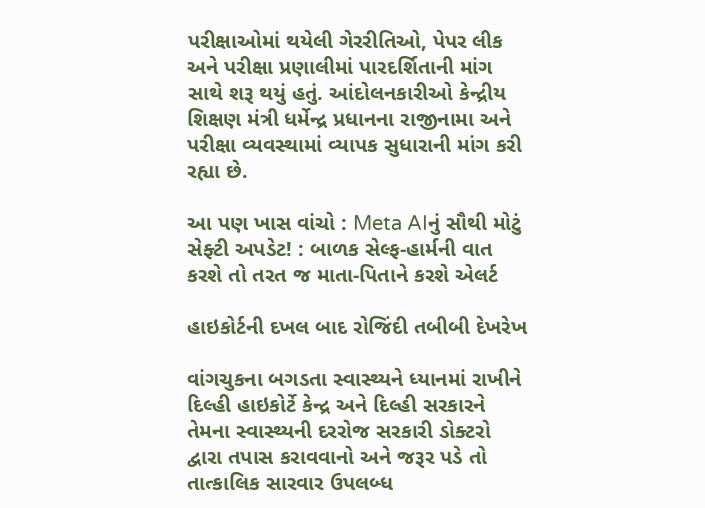પરીક્ષાઓમાં થયેલી ગેરરીતિઓ, પેપર લીક અને પરીક્ષા પ્રણાલીમાં પારદર્શિતાની માંગ સાથે શરૂ થયું હતું. આંદોલનકારીઓ કેન્દ્રીય શિક્ષણ મંત્રી ધર્મેન્દ્ર પ્રધાનના રાજીનામા અને પરીક્ષા વ્યવસ્થામાં વ્યાપક સુધારાની માંગ કરી રહ્યા છે.

આ પણ ખાસ વાંચો : Meta AIનું સૌથી મોટું સેફ્ટી અપડેટ! : બાળક સેલ્ફ-હાર્મની વાત કરશે તો તરત જ માતા-પિતાને કરશે એલર્ટ

હાઇકોર્ટની દખલ બાદ રોજિંદી તબીબી દેખરેખ

વાંગચુકના બગડતા સ્વાસ્થ્યને ધ્યાનમાં રાખીને દિલ્હી હાઇકોર્ટે કેન્દ્ર અને દિલ્હી સરકારને તેમના સ્વાસ્થ્યની દરરોજ સરકારી ડોક્ટરો દ્વારા તપાસ કરાવવાનો અને જરૂર પડે તો તાત્કાલિક સારવાર ઉપલબ્ધ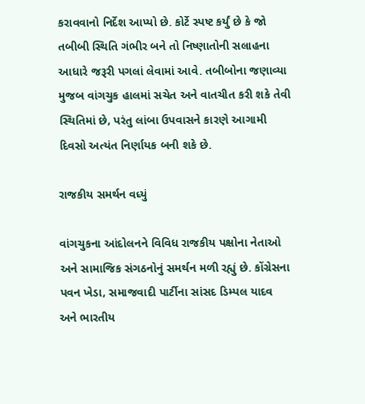કરાવવાનો નિર્દેશ આપ્યો છે. કોર્ટે સ્પષ્ટ કર્યું છે કે જો તબીબી સ્થિતિ ગંભીર બને તો નિષ્ણાતોની સલાહના આધારે જરૂરી પગલાં લેવામાં આવે. તબીબોના જણાવ્યા મુજબ વાંગચુક હાલમાં સચેત અને વાતચીત કરી શકે તેવી સ્થિતિમાં છે, પરંતુ લાંબા ઉપવાસને કારણે આગામી દિવસો અત્યંત નિર્ણાયક બની શકે છે.

રાજકીય સમર્થન વધ્યું

વાંગચુકના આંદોલનને વિવિધ રાજકીય પક્ષોના નેતાઓ અને સામાજિક સંગઠનોનું સમર્થન મળી રહ્યું છે. કોંગ્રેસના પવન ખેડા, સમાજવાદી પાર્ટીના સાંસદ ડિમ્પલ યાદવ અને ભારતીય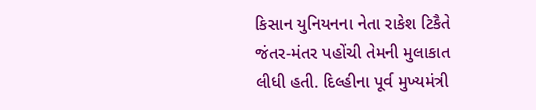કિસાન યુનિયનના નેતા રાકેશ ટિકૈતે જંતર-મંતર પહોંચી તેમની મુલાકાત લીધી હતી. દિલ્હીના પૂર્વ મુખ્યમંત્રી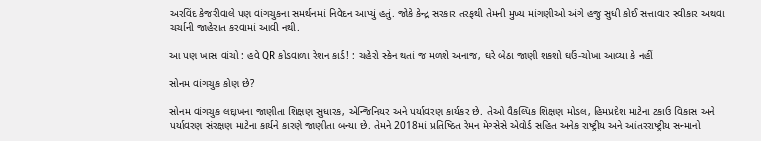અરવિંદ કેજરીવાલે પણ વાંગચુકના સમર્થનમાં નિવેદન આપ્યું હતું. જોકે કેન્દ્ર સરકાર તરફથી તેમની મુખ્ય માંગણીઓ અંગે હજુ સુધી કોઈ સત્તાવાર સ્વીકાર અથવા ચર્ચાની જાહેરાત કરવામાં આવી નથી.

આ પણ ખાસ વાંચો : હવે QR કોડવાળા રેશન કાર્ડ! : ચહેરો સ્કેન થતાં જ મળશે અનાજ, ઘરે બેઠા જાણી શકશો ઘઉં-ચોખા આવ્યા કે નહીં

સોનમ વાંગચુક કોણ છે?

સોનમ વાંગચુક લદ્દાખના જાણીતા શિક્ષણ સુધારક, એન્જિનિયર અને પર્યાવરણ કાર્યકર છે. તેઓ વૈકલ્પિક શિક્ષણ મોડલ, હિમપ્રદેશ માટેના ટકાઉ વિકાસ અને પર્યાવરણ સંરક્ષણ માટેના કાર્યને કારણે જાણીતા બન્યા છે. તેમને 2018માં પ્રતિષ્ઠિત રેમન મેગ્સેસે એવોર્ડ સહિત અનેક રાષ્ટ્રીય અને આંતરરાષ્ટ્રીય સન્માનો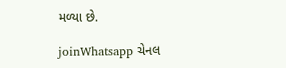મળ્યા છે.

joinWhatsapp ચેનલ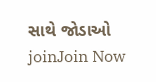સાથે જોડાઓ
joinJoin Now